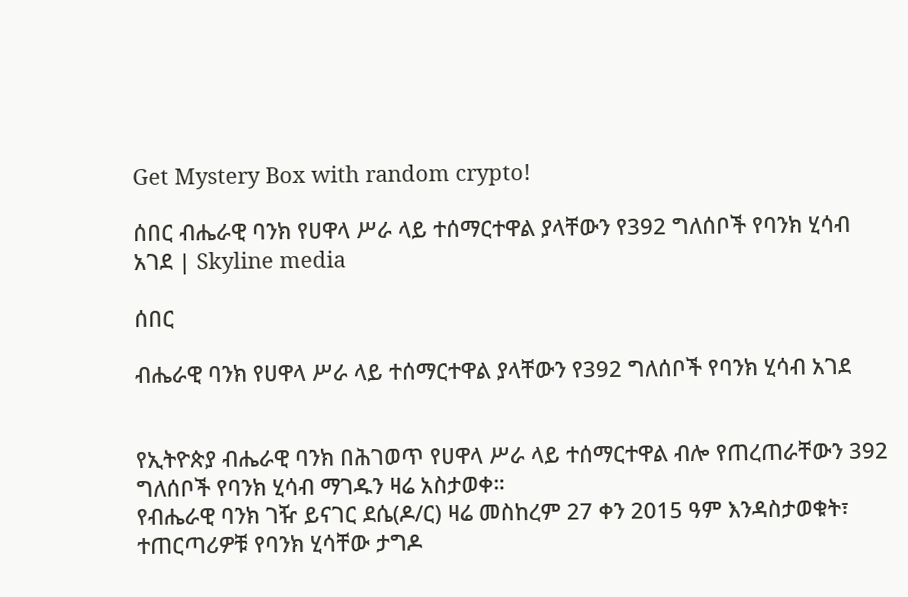Get Mystery Box with random crypto!

ሰበር ብሔራዊ ባንክ የሀዋላ ሥራ ላይ ተሰማርተዋል ያላቸውን የ392 ግለሰቦች የባንክ ሂሳብ አገደ | Skyline media

ሰበር

ብሔራዊ ባንክ የሀዋላ ሥራ ላይ ተሰማርተዋል ያላቸውን የ392 ግለሰቦች የባንክ ሂሳብ አገደ


የኢትዮጵያ ብሔራዊ ባንክ በሕገወጥ የሀዋላ ሥራ ላይ ተሰማርተዋል ብሎ የጠረጠራቸውን 392 ግለሰቦች የባንክ ሂሳብ ማገዱን ዛሬ አስታወቀ።
የብሔራዊ ባንክ ገዥ ይናገር ደሴ(ዶ/ር) ዛሬ መስከረም 27 ቀን 2015 ዓም እንዳስታወቁት፣ ተጠርጣሪዎቹ የባንክ ሂሳቸው ታግዶ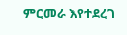ምርመራ እየተደረገ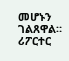መሆኑን ገልጸዋል።
ሪፖርተር